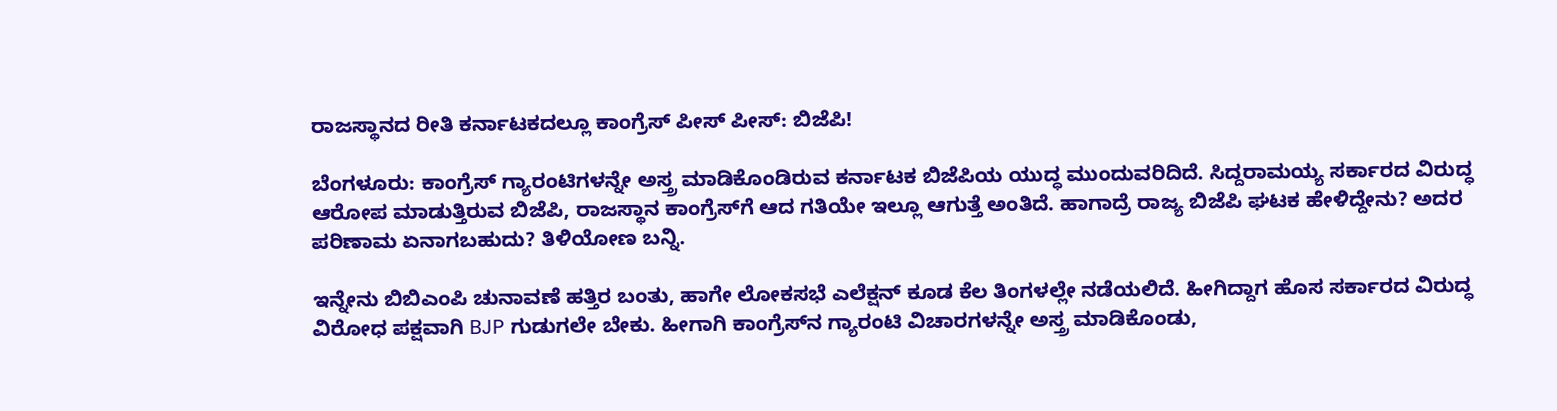ರಾಜಸ್ಥಾನದ ರೀತಿ ಕರ್ನಾಟಕದಲ್ಲೂ ಕಾಂಗ್ರೆಸ್ ಪೀಸ್ ಪೀಸ್: ಬಿಜೆಪಿ!

ಬೆಂಗಳೂರು: ಕಾಂಗ್ರೆಸ್ ಗ್ಯಾರಂಟಿಗಳನ್ನೇ ಅಸ್ತ್ರ ಮಾಡಿಕೊಂಡಿರುವ ಕರ್ನಾಟಕ ಬಿಜೆಪಿಯ ಯುದ್ಧ ಮುಂದುವರಿದಿದೆ. ಸಿದ್ದರಾಮಯ್ಯ ಸರ್ಕಾರದ ವಿರುದ್ಧ ಆರೋಪ ಮಾಡುತ್ತಿರುವ ಬಿಜೆಪಿ, ರಾಜಸ್ಥಾನ ಕಾಂಗ್ರೆಸ್‌ಗೆ ಆದ ಗತಿಯೇ ಇಲ್ಲೂ ಆಗುತ್ತೆ ಅಂತಿದೆ. ಹಾಗಾದ್ರೆ ರಾಜ್ಯ ಬಿಜೆಪಿ ಘಟಕ ಹೇಳಿದ್ದೇನು? ಅದರ ಪರಿಣಾಮ ಏನಾಗಬಹುದು? ತಿಳಿಯೋಣ ಬನ್ನಿ.

ಇನ್ನೇನು ಬಿಬಿಎಂಪಿ ಚುನಾವಣೆ ಹತ್ತಿರ ಬಂತು, ಹಾಗೇ ಲೋಕಸಭೆ ಎಲೆಕ್ಷನ್ ಕೂಡ ಕೆಲ ತಿಂಗಳಲ್ಲೇ ನಡೆಯಲಿದೆ. ಹೀಗಿದ್ದಾಗ ಹೊಸ ಸರ್ಕಾರದ ವಿರುದ್ಧ ವಿರೋಧ ಪಕ್ಷವಾಗಿ BJP ಗುಡುಗಲೇ ಬೇಕು. ಹೀಗಾಗಿ ಕಾಂಗ್ರೆಸ್‌ನ ಗ್ಯಾರಂಟಿ ವಿಚಾರಗಳನ್ನೇ ಅಸ್ತ್ರ ಮಾಡಿಕೊಂಡು,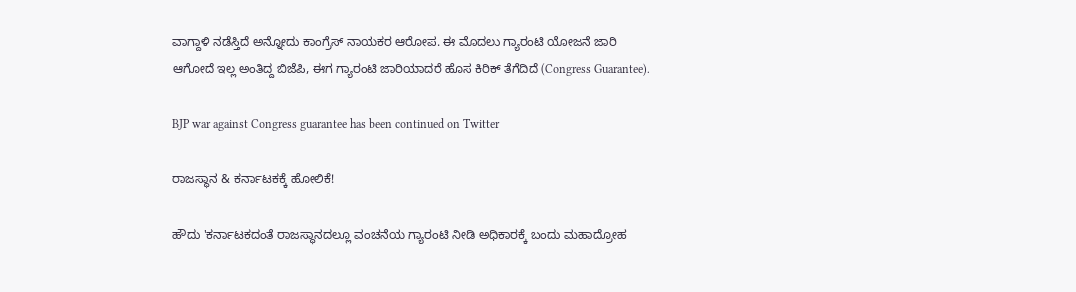ವಾಗ್ದಾಳಿ ನಡೆಸ್ತಿದೆ ಅನ್ನೋದು ಕಾಂಗ್ರೆಸ್ ನಾಯಕರ ಆರೋಪ. ಈ ಮೊದಲು ಗ್ಯಾರಂಟಿ ಯೋಜನೆ ಜಾರಿ ಆಗೋದೆ ಇಲ್ಲ ಅಂತಿದ್ದ ಬಿಜೆಪಿ, ಈಗ ಗ್ಯಾರಂಟಿ ಜಾರಿಯಾದರೆ ಹೊಸ ಕಿರಿಕ್ ತೆಗೆದಿದೆ (Congress Guarantee).

BJP war against Congress guarantee has been continued on Twitter

ರಾಜಸ್ಥಾನ & ಕರ್ನಾಟಕಕ್ಕೆ ಹೋಲಿಕೆ!

ಹೌದು 'ಕರ್ನಾಟಕದಂತೆ ರಾಜಸ್ಥಾನದಲ್ಲೂ ವಂಚನೆಯ ಗ್ಯಾರಂಟಿ ನೀಡಿ ಅಧಿಕಾರಕ್ಕೆ ಬಂದು ಮಹಾದ್ರೋಹ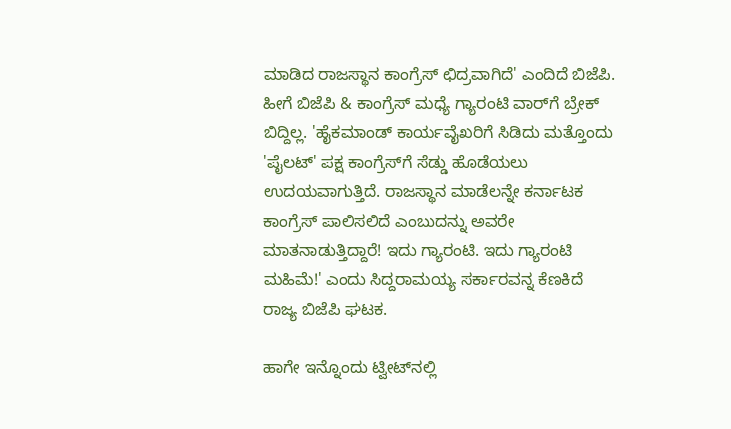ಮಾಡಿದ ರಾಜಸ್ಥಾನ ಕಾಂಗ್ರೆಸ್ ಛಿದ್ರವಾಗಿದೆ' ಎಂದಿದೆ ಬಿಜೆಪಿ. ಹೀಗೆ ಬಿಜೆಪಿ & ಕಾಂಗ್ರೆಸ್ ಮಧ್ಯೆ ಗ್ಯಾರಂಟಿ ವಾರ್‌ಗೆ ಬ್ರೇಕ್ ಬಿದ್ದಿಲ್ಲ. 'ಹೈಕಮಾಂಡ್ ಕಾರ್ಯವೈಖರಿಗೆ ಸಿಡಿದು ಮತ್ತೊಂದು 'ಪೈಲಟ್‌' ಪಕ್ಷ ಕಾಂಗ್ರೆಸ್‌ಗೆ ಸೆಡ್ಡು ಹೊಡೆಯಲು ಉದಯವಾಗುತ್ತಿದೆ. ರಾಜಸ್ಥಾನ ಮಾಡೆಲನ್ನೇ ಕರ್ನಾಟಕ ಕಾಂಗ್ರೆಸ್ ಪಾಲಿಸಲಿದೆ ಎಂಬುದನ್ನು ಅವರೇ ಮಾತನಾಡುತ್ತಿದ್ದಾರೆ! ಇದು ಗ್ಯಾರಂಟಿ. ಇದು ಗ್ಯಾರಂಟಿ ಮಹಿಮೆ!' ಎಂದು ಸಿದ್ದರಾಮಯ್ಯ ಸರ್ಕಾರವನ್ನ ಕೆಣಕಿದೆ ರಾಜ್ಯ ಬಿಜೆಪಿ ಘಟಕ.

ಹಾಗೇ ಇನ್ನೊಂದು ಟ್ವೀಟ್‌ನಲ್ಲಿ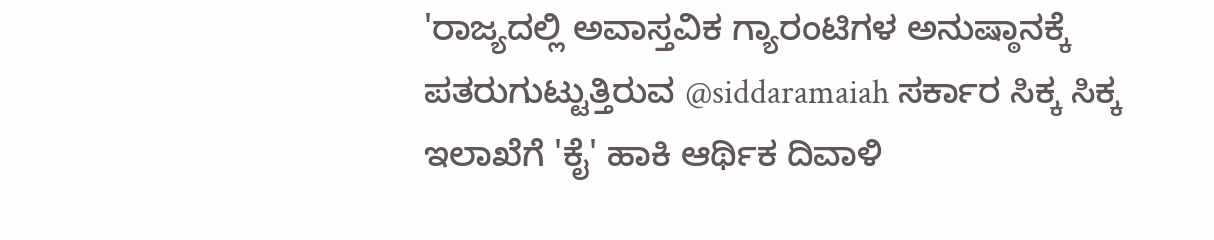'ರಾಜ್ಯದಲ್ಲಿ ಅವಾಸ್ತವಿಕ ಗ್ಯಾರಂಟಿಗಳ ಅನುಷ್ಠಾನಕ್ಕೆ ಪತರುಗುಟ್ಟುತ್ತಿರುವ @siddaramaiah ಸರ್ಕಾರ ಸಿಕ್ಕ ಸಿಕ್ಕ ಇಲಾಖೆಗೆ 'ಕೈ' ಹಾಕಿ ಆರ್ಥಿಕ ದಿವಾಳಿ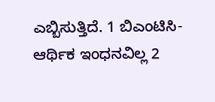ಎಬ್ಬಿಸುತ್ತಿದೆ. 1 ಬಿಎಂಟಿಸಿ- ಆರ್ಥಿಕ ಇಂಧನವಿಲ್ಲ 2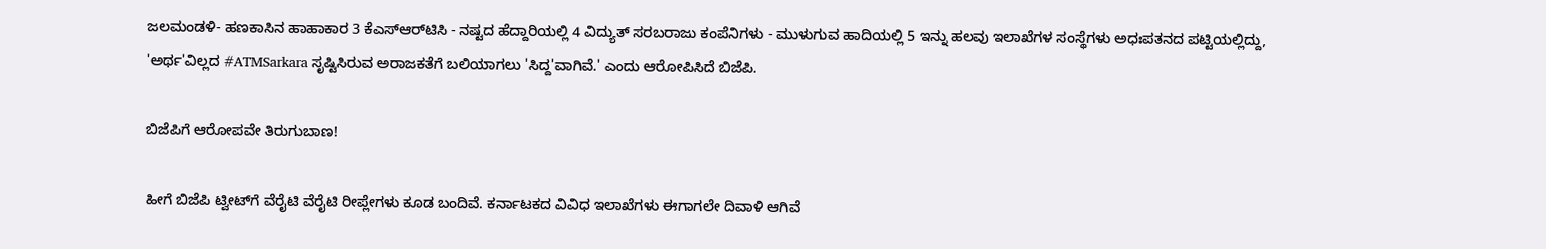ಜಲಮಂಡಳಿ- ಹಣಕಾಸಿನ ಹಾಹಾಕಾರ 3 ಕೆಎಸ್‌ಆರ್‌ಟಿಸಿ - ನಷ್ಟದ ಹೆದ್ದಾರಿಯಲ್ಲಿ 4 ವಿದ್ಯುತ್ ಸರಬರಾಜು ಕಂಪೆನಿಗಳು - ಮುಳುಗುವ ಹಾದಿಯಲ್ಲಿ 5 ಇನ್ನು ಹಲವು ಇಲಾಖೆಗಳ ಸಂಸ್ಥೆಗಳು ಅಧಃಪತನದ ಪಟ್ಟಿಯಲ್ಲಿದ್ದು, 'ಅರ್ಥ'ವಿಲ್ಲದ #ATMSarkara ಸೃಷ್ಟಿಸಿರುವ ಅರಾಜಕತೆಗೆ ಬಲಿಯಾಗಲು 'ಸಿದ್ದ'ವಾಗಿವೆ.' ಎಂದು ಆರೋಪಿಸಿದೆ ಬಿಜೆಪಿ.

ಬಿಜೆಪಿಗೆ ಆರೋಪವೇ ತಿರುಗುಬಾಣ!

ಹೀಗೆ ಬಿಜೆಪಿ ಟ್ವೀಟ್‌ಗೆ ವೆರೈಟಿ ವೆರೈಟಿ ರೀಪ್ಲೇಗಳು ಕೂಡ ಬಂದಿವೆ. ಕರ್ನಾಟಕದ ವಿವಿಧ ಇಲಾಖೆಗಳು ಈಗಾಗಲೇ ದಿವಾಳಿ ಆಗಿವೆ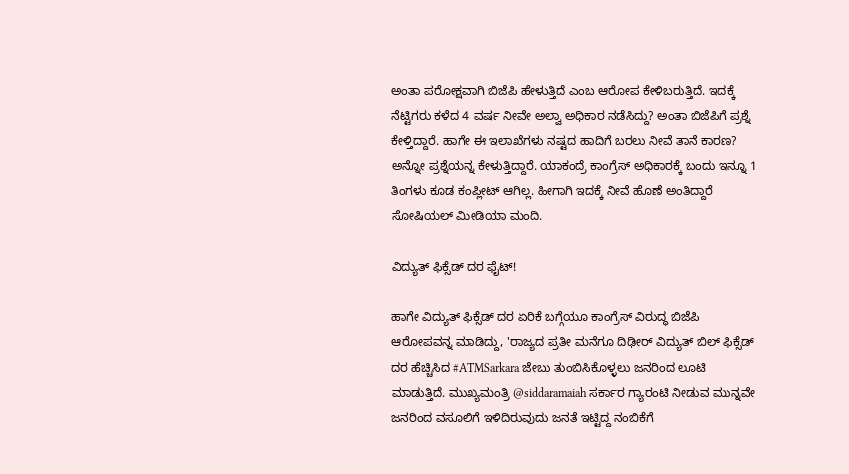ಅಂತಾ ಪರೋಕ್ಷವಾಗಿ ಬಿಜೆಪಿ ಹೇಳುತ್ತಿದೆ ಎಂಬ ಆರೋಪ ಕೇಳಿಬರುತ್ತಿದೆ. ಇದಕ್ಕೆ ನೆಟ್ಟಿಗರು ಕಳೆದ 4 ವರ್ಷ ನೀವೇ ಅಲ್ವಾ ಅಧಿಕಾರ ನಡೆಸಿದ್ದು? ಅಂತಾ ಬಿಜೆಪಿಗೆ ಪ್ರಶ್ನೆ ಕೇಳ್ತಿದ್ದಾರೆ. ಹಾಗೇ ಈ ಇಲಾಖೆಗಳು ನಷ್ಟದ ಹಾದಿಗೆ ಬರಲು ನೀವೆ ತಾನೆ ಕಾರಣ? ಅನ್ನೋ ಪ್ರಶ್ನೆಯನ್ನ ಕೇಳುತ್ತಿದ್ದಾರೆ. ಯಾಕಂದ್ರೆ ಕಾಂಗ್ರೆಸ್ ಅಧಿಕಾರಕ್ಕೆ ಬಂದು ಇನ್ನೂ 1 ತಿಂಗಳು ಕೂಡ ಕಂಪ್ಲೀಟ್ ಆಗಿಲ್ಲ. ಹೀಗಾಗಿ ಇದಕ್ಕೆ ನೀವೆ ಹೊಣೆ ಅಂತಿದ್ದಾರೆ ಸೋಷಿಯಲ್ ಮೀಡಿಯಾ ಮಂದಿ.

ವಿದ್ಯುತ್ ಫಿಕ್ಸೆಡ್ ದರ ಫೈಟ್!

ಹಾಗೇ ವಿದ್ಯುತ್ ಫಿಕ್ಸೆಡ್ ದರ ಏರಿಕೆ ಬಗ್ಗೆಯೂ ಕಾಂಗ್ರೆಸ್ ವಿರುದ್ಧ ಬಿಜೆಪಿ ಆರೋಪವನ್ನ ಮಾಡಿದ್ದು, 'ರಾಜ್ಯದ ಪ್ರತೀ ಮನೆಗೂ ದಿಢೀರ್ ವಿದ್ಯುತ್ ಬಿಲ್ ಫಿಕ್ಸೆಡ್ ದರ ಹೆಚ್ಚಿಸಿದ #ATMSarkara ಜೇಬು ತುಂಬಿಸಿಕೊಳ್ಳಲು ಜನರಿಂದ ಲೂಟಿ ಮಾಡುತ್ತಿದೆ. ಮುಖ್ಯಮಂತ್ರಿ @siddaramaiah ಸರ್ಕಾರ ಗ್ಯಾರಂಟಿ ನೀಡುವ ಮುನ್ನವೇ ಜನರಿಂದ ವಸೂಲಿಗೆ ಇಳಿದಿರುವುದು ಜನತೆ ಇಟ್ಟಿದ್ದ ನಂಬಿಕೆಗೆ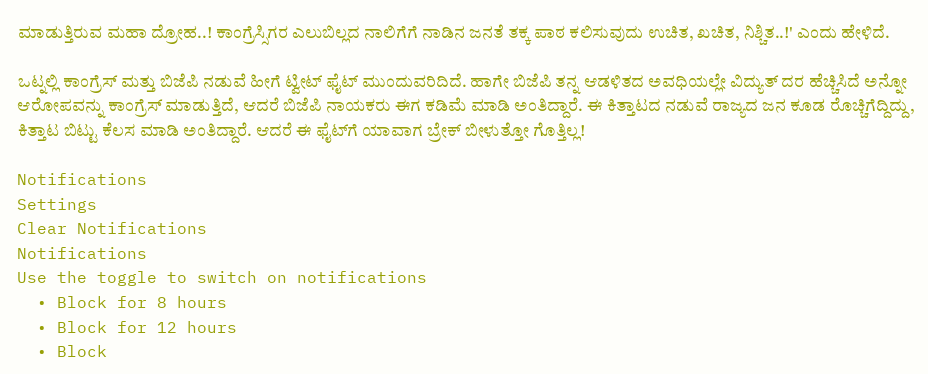ಮಾಡುತ್ತಿರುವ ಮಹಾ ದ್ರೋಹ..! ಕಾಂಗ್ರೆಸ್ಸಿಗರ ಎಲುಬಿಲ್ಲದ ನಾಲಿಗೆಗೆ ನಾಡಿನ ಜನತೆ ತಕ್ಕ ಪಾಠ ಕಲಿಸುವುದು ಉಚಿತ, ಖಚಿತ, ನಿಶ್ಚಿತ..!' ಎಂದು ಹೇಳಿದೆ.

ಒಟ್ನಲ್ಲಿ ಕಾಂಗ್ರೆಸ್ ಮತ್ತು ಬಿಜೆಪಿ ನಡುವೆ ಹೀಗೆ ಟ್ವೀಟ್ ಫೈಟ್ ಮುಂದುವರಿದಿದೆ. ಹಾಗೇ ಬಿಜೆಪಿ ತನ್ನ ಆಡಳಿತದ ಅವಧಿಯಲ್ಲೇ ವಿದ್ಯುತ್ ದರ ಹೆಚ್ಚಿಸಿದೆ ಅನ್ನೋ ಆರೋಪವನ್ನು ಕಾಂಗ್ರೆಸ್ ಮಾಡುತ್ತಿದೆ, ಆದರೆ ಬಿಜೆಪಿ ನಾಯಕರು ಈಗ ಕಡಿಮೆ ಮಾಡಿ ಅಂತಿದ್ದಾರೆ. ಈ ಕಿತ್ತಾಟದ ನಡುವೆ ರಾಜ್ಯದ ಜನ ಕೂಡ ರೊಚ್ಚಿಗೆದ್ದಿದ್ದು, ಕಿತ್ತಾಟ ಬಿಟ್ಟು ಕೆಲಸ ಮಾಡಿ ಅಂತಿದ್ದಾರೆ. ಆದರೆ ಈ ಫೈಟ್‌ಗೆ ಯಾವಾಗ ಬ್ರೇಕ್ ಬೀಳುತ್ತೋ ಗೊತ್ತಿಲ್ಲ!

Notifications
Settings
Clear Notifications
Notifications
Use the toggle to switch on notifications
  • Block for 8 hours
  • Block for 12 hours
  • Block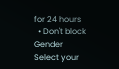for 24 hours
  • Don't block
Gender
Select your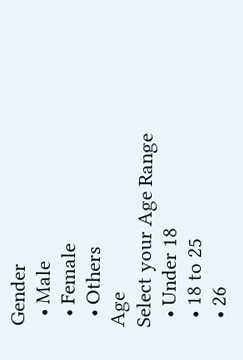Gender
  • Male
  • Female
  • Others
Age
Select your Age Range
  • Under 18
  • 18 to 25
  • 26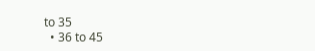to 35
  • 36 to 45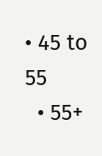• 45 to 55
  • 55+